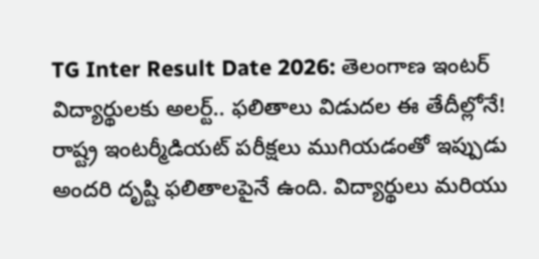TG Inter Result Date 2026: తెలంగాణ ఇంటర్ విద్యార్థులకు అలర్ట్.. ఫలితాలు విడుదల ఈ తేదీల్లోనే!
రాష్ట్ర ఇంటర్మీడియట్ పరీక్షలు ముగియడంతో ఇప్పుడు అందరి దృష్టి ఫలితాలపైనే ఉంది. విద్యార్థులు మరియు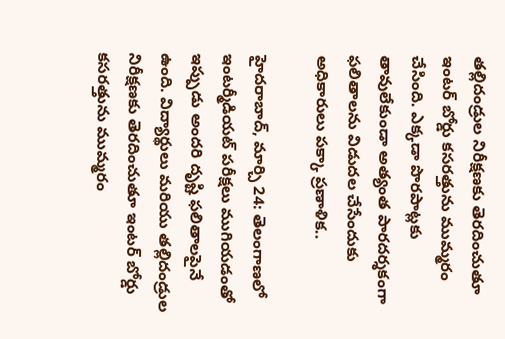తల్లిదండ్రుల నిరీక్షణకు తెరదించుతూ ఇంటర్ బోర్డు కసరత్తును ముమ్మరం చేసింది. ఎక్కడా పొరపాట్లకు తావులేకుండా అత్యంత పారదర్శకంగా ఫలితాలను విడుదల చేసేందుకు అధికారులు పక్కా ప్రణాళిక..

హైదరాబాద్, మార్చి 24: తెలంగాణలో ఇంటర్మీడియట్ పరీక్షలు ముగియడంతో ఇప్పుడు అందరి దృష్టి ఫలితాలపైనే ఉంది. విద్యార్థులు మరియు తల్లిదండ్రుల నిరీక్షణకు తెరదించుతూ ఇంటర్ బోర్డు కసరత్తును ముమ్మరం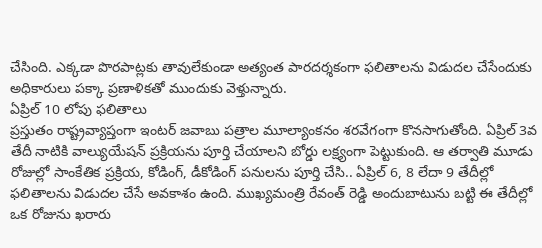చేసింది. ఎక్కడా పొరపాట్లకు తావులేకుండా అత్యంత పారదర్శకంగా ఫలితాలను విడుదల చేసేందుకు అధికారులు పక్కా ప్రణాళికతో ముందుకు వెళ్తున్నారు.
ఏప్రిల్ 10 లోపు ఫలితాలు
ప్రస్తుతం రాష్ట్రవ్యాప్తంగా ఇంటర్ జవాబు పత్రాల మూల్యాంకనం శరవేగంగా కొనసాగుతోంది. ఏప్రిల్ 3వ తేదీ నాటికి వాల్యుయేషన్ ప్రక్రియను పూర్తి చేయాలని బోర్డు లక్ష్యంగా పెట్టుకుంది. ఆ తర్వాతి మూడు రోజుల్లో సాంకేతిక ప్రక్రియ, కోడింగ్, డీకోడింగ్ పనులను పూర్తి చేసి.. ఏప్రిల్ 6, 8 లేదా 9 తేదీల్లో ఫలితాలను విడుదల చేసే అవకాశం ఉంది. ముఖ్యమంత్రి రేవంత్ రెడ్డి అందుబాటును బట్టి ఈ తేదీల్లో ఒక రోజును ఖరారు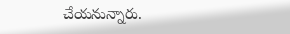చేయనున్నారు.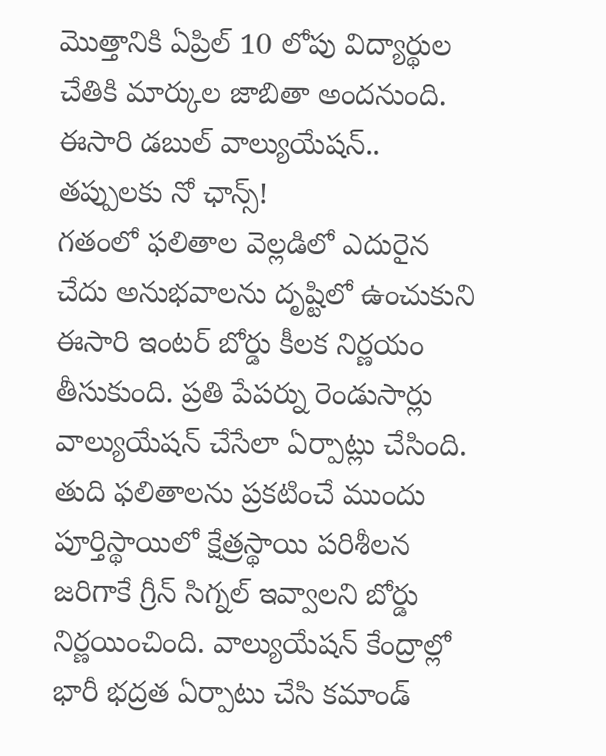మొత్తానికి ఏప్రిల్ 10 లోపు విద్యార్థుల చేతికి మార్కుల జాబితా అందనుంది.
ఈసారి డబుల్ వాల్యుయేషన్.. తప్పులకు నో ఛాన్స్!
గతంలో ఫలితాల వెల్లడిలో ఎదురైన చేదు అనుభవాలను దృష్టిలో ఉంచుకుని ఈసారి ఇంటర్ బోర్డు కీలక నిర్ణయం తీసుకుంది. ప్రతి పేపర్ను రెండుసార్లు వాల్యుయేషన్ చేసేలా ఏర్పాట్లు చేసింది. తుది ఫలితాలను ప్రకటించే ముందు పూర్తిస్థాయిలో క్షేత్రస్థాయి పరిశీలన జరిగాకే గ్రీన్ సిగ్నల్ ఇవ్వాలని బోర్డు నిర్ణయించింది. వాల్యుయేషన్ కేంద్రాల్లో భారీ భద్రత ఏర్పాటు చేసి కమాండ్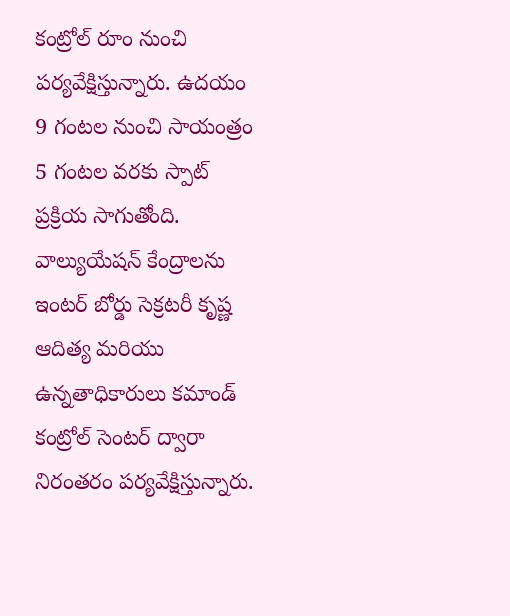కంట్రోల్ రూం నుంచి పర్యవేక్షిస్తున్నారు. ఉదయం 9 గంటల నుంచి సాయంత్రం 5 గంటల వరకు స్పాట్ ప్రక్రియ సాగుతోంది. వాల్యుయేషన్ కేంద్రాలను ఇంటర్ బోర్డు సెక్రటరీ కృష్ణ ఆదిత్య మరియు ఉన్నతాధికారులు కమాండ్ కంట్రోల్ సెంటర్ ద్వారా నిరంతరం పర్యవేక్షిస్తున్నారు.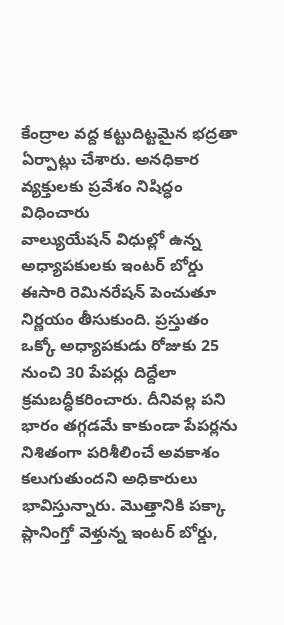కేంద్రాల వద్ద కట్టుదిట్టమైన భద్రతా ఏర్పాట్లు చేశారు. అనధికార వ్యక్తులకు ప్రవేశం నిషిద్ధం విధించారు
వాల్యుయేషన్ విధుల్లో ఉన్న అధ్యాపకులకు ఇంటర్ బోర్డు ఈసారి రెమినరేషన్ పెంచుతూ నిర్ణయం తీసుకుంది. ప్రస్తుతం ఒక్కో అధ్యాపకుడు రోజుకు 25 నుంచి 30 పేపర్లు దిద్దేలా క్రమబద్ధీకరించారు. దీనివల్ల పని భారం తగ్గడమే కాకుండా పేపర్లను నిశితంగా పరిశీలించే అవకాశం కలుగుతుందని అధికారులు భావిస్తున్నారు. మొత్తానికి పక్కా ప్లానింగ్తో వెళ్తున్న ఇంటర్ బోర్డు,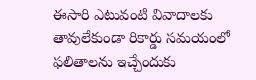ఈసారి ఎటువంటి వివాదాలకు తావులేకుండా రికార్డు సమయంలో ఫలితాలను ఇచ్చేందుకు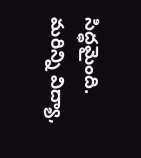సిద్ధమైంది.
మరిన్ని విద్యా,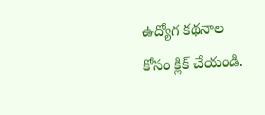ఉద్యోగ కథనాల కోసం క్లిక్ చేయండి.